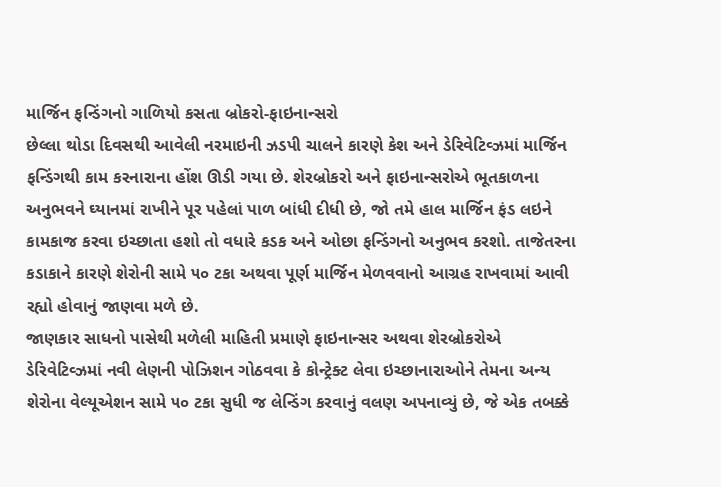માર્જિન ફન્ડિંગનો ગાળિયો કસતા બ્રોકરો-ફાઇનાન્સરો
છેલ્લા થોડા દિવસથી આવેલી નરમાઇની ઝડપી ચાલને કારણે કેશ અને ડેરિવેટિવ્ઝમાં માર્જિન ફન્ડિંગથી કામ કરનારાના હોંશ ઊડી ગયા છે. શેરબ્રોકરો અને ફાઇનાન્સરોએ ભૂતકાળના અનુભવને ઘ્યાનમાં રાખીને પૂર પહેલાં પાળ બાંધી દીધી છે, જો તમે હાલ માર્જિન ફંડ લઇને કામકાજ કરવા ઇચ્છાતા હશો તો વધારે કડક અને ઓછા ફન્ડિંગનો અનુભવ કરશો. તાજેતરના કડાકાને કારણે શેરોની સામે ૫૦ ટકા અથવા પૂર્ણ માર્જિન મેળવવાનો આગ્રહ રાખવામાં આવી રહ્યો હોવાનું જાણવા મળે છે.
જાણકાર સાધનો પાસેથી મળેલી માહિતી પ્રમાણે ફાઇનાન્સર અથવા શેરબ્રોકરોએ ડેરિવેટિવ્ઝમાં નવી લેણની પોઝિશન ગોઠવવા કે કોન્ટ્રેક્ટ લેવા ઇચ્છાનારાઓને તેમના અન્ય શેરોના વેલ્યૂએશન સામે ૫૦ ટકા સુધી જ લેન્ડિંગ કરવાનું વલણ અપનાવ્યું છે, જે એક તબક્કે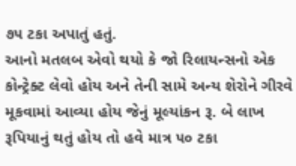૭૫ ટકા અપાતું હતું.
આનો મતલબ એવો થયો કે જો રિલાયન્સનો એક કોન્ટ્રેક્ટ લેવો હોય અને તેની સામે અન્ય શેરોને ગીરવે મૂકવામાં આવ્યા હોય જેનું મૂલ્યાંકન રૂ. બે લાખ રૂપિયાનું થતું હોય તો હવે માત્ર ૫૦ ટકા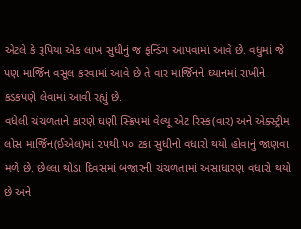એટલે કે રૂપિયા એક લાખ સુધીનું જ ફન્ડિંગ આપવામાં આવે છે. વધુમાં જે પણ માર્જિન વસૂલ કરવામાં આવે છે તે વાર માર્જિનને ઘ્યાનમાં રાખીને કડકપણે લેવામાં આવી રહ્યું છે.
વધેલી ચંચળતાને કારણે ઘણી સ્ક્રિપમાં વેલ્યૂ એટ રિસ્ક(વાર) અને એક્સ્ટ્રીમ લોસ માર્જિન(ઈએલ)માં ૨૫થી ૫૦ ટકા સુધીનો વધારો થયો હોવાનું જાણવા મળે છે. છેલ્લા થોડા દિવસમાં બજારની ચંચળતામાં અસાધારણ વધારો થયો છે અને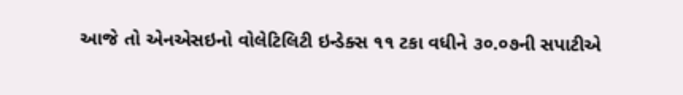આજે તો એનએસઇનો વોલેટિલિટી ઇન્ડેક્સ ૧૧ ટકા વધીને ૩૦.૦૭ની સપાટીએ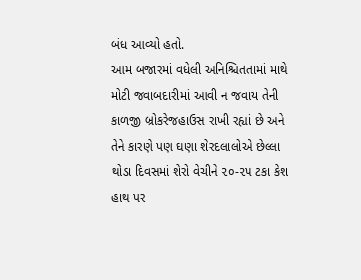બંધ આવ્યો હતો.
આમ બજારમાં વધેલી અનિશ્ચિતતામાં માથે મોટી જવાબદારીમાં આવી ન જવાય તેની કાળજી બ્રોકરેજહાઉસ રાખી રહ્યાં છે અને તેને કારણે પણ ઘણા શેરદલાલોએ છેલ્લા થોડા દિવસમાં શેરો વેચીને ૨૦-૨૫ ટકા કેશ હાથ પર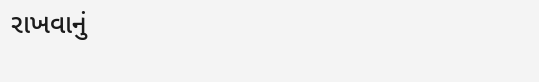રાખવાનું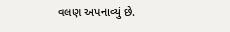વલણ અપનાવ્યું છે.